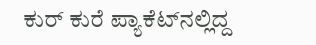ಕು‌ರ್ ಕುರೆ ಪ್ಯಾಕೆಟ್‌ನಲ್ಲಿದ್ದ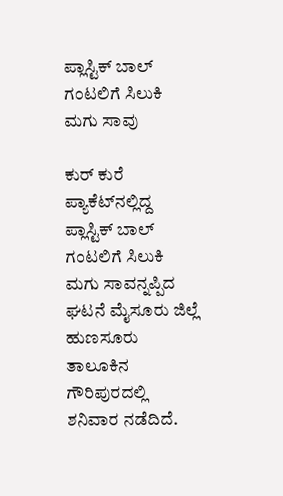ಪ್ಲಾಸ್ಟಿಕ್‌ ಬಾಲ್ ಗಂಟಲಿಗೆ ಸಿಲುಕಿ ಮಗು ಸಾವು

ಕು‌ರ್ ಕುರೆ ಪ್ಯಾಕೆಟ್‌ನಲ್ಲಿದ್ದ ಪ್ಲಾಸ್ಟಿಕ್‌ ಬಾಲ್ ಗಂಟಲಿಗೆ ಸಿಲುಕಿ ಮಗು ಸಾವನ್ನಪ್ಪಿದ ಘಟನೆ ಮೈಸೂರು ಜಿಲ್ಲೆ ಹುಣಸೂರು ತಾಲೂಕಿನ ಗೌರಿಪುರದಲ್ಲಿ ಶನಿವಾರ ನಡೆದಿದೆ.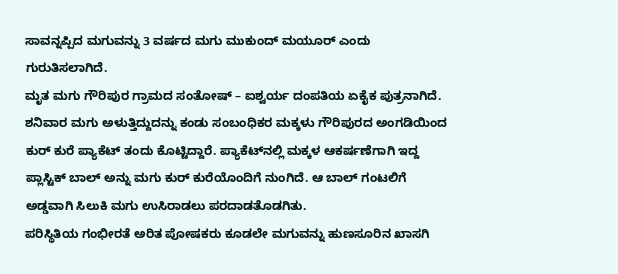ಸಾವನ್ನಪ್ಪಿದ ಮಗುವನ್ನು 3 ವರ್ಷದ ಮಗು ಮುಕುಂದ್ ಮಯೂರ್ ಎಂದು ಗುರುತಿಸಲಾಗಿದೆ.
ಮೃತ ಮಗು ಗೌರಿಪುರ ಗ್ರಾಮದ ಸಂತೋಷ್ – ಐಶ್ವರ್ಯ ದಂಪತಿಯ ಏಕೈಕ ಪುತ್ರನಾಗಿದೆ.
ಶನಿವಾರ ಮಗು ಅಳುತ್ತಿದ್ದುದನ್ನು ಕಂಡು ಸಂಬಂಧಿಕರ ಮಕ್ಕಳು ಗೌರಿಪುರದ ಅಂಗಡಿಯಿಂದ ಕುರ್ ಕುರೆ ಪ್ಯಾಕೆಟ್ ತಂದು ಕೊಟ್ಟಿದ್ದಾರೆ. ಪ್ಯಾಕೆಟ್‌ನಲ್ಲಿ ಮಕ್ಕಳ ಆಕರ್ಷಣೆಗಾಗಿ ಇದ್ದ ಪ್ಲಾಸ್ಟಿಕ್ ಬಾಲ್ ಅನ್ನು ಮಗು ಕುರ್ ಕುರೆಯೊಂದಿಗೆ ನುಂಗಿದೆ. ಆ ಬಾಲ್ ಗಂಟಲಿಗೆ ಅಡ್ಡವಾಗಿ ಸಿಲುಕಿ ಮಗು ಉಸಿರಾಡಲು ಪರದಾಡತೊಡಗಿತು.
ಪರಿಸ್ಥಿತಿಯ ಗಂಭೀರತೆ ಅರಿತ ಪೋಷಕರು ಕೂಡಲೇ ಮಗುವನ್ನು ಹುಣಸೂರಿನ ಖಾಸಗಿ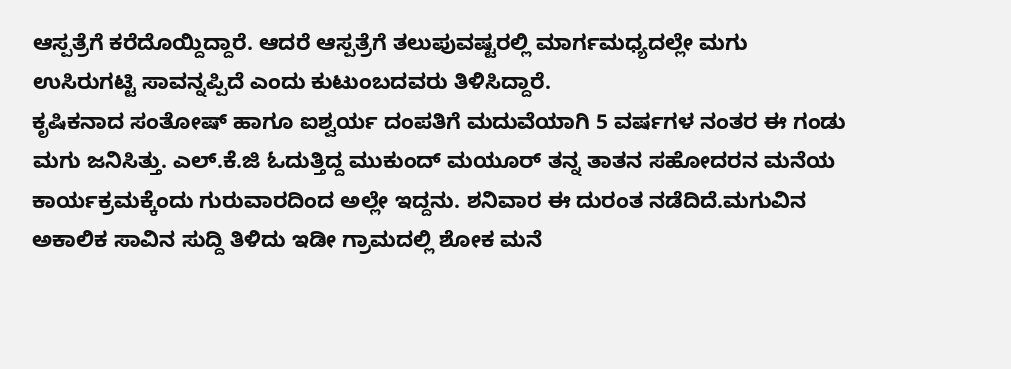ಆಸ್ಪತ್ರೆಗೆ ಕರೆದೊಯ್ದಿದ್ದಾರೆ. ಆದರೆ ಆಸ್ಪತ್ರೆಗೆ ತಲುಪುವಷ್ಟರಲ್ಲಿ ಮಾರ್ಗಮಧ್ಯದಲ್ಲೇ ಮಗು ಉಸಿರುಗಟ್ಟಿ ಸಾವನ್ನಪ್ಪಿದೆ ಎಂದು ಕುಟುಂಬದವರು ತಿಳಿಸಿದ್ದಾರೆ.
ಕೃಷಿಕನಾದ ಸಂತೋಷ್ ಹಾಗೂ ಐಶ್ವರ್ಯ ದಂಪತಿಗೆ ಮದುವೆಯಾಗಿ 5 ವರ್ಷಗಳ ನಂತರ ಈ ಗಂಡು ಮಗು ಜನಿಸಿತ್ತು. ಎಲ್.ಕೆ.ಜಿ ಓದುತ್ತಿದ್ದ ಮುಕುಂದ್ ಮಯೂರ್ ತನ್ನ ತಾತನ ಸಹೋದರನ ಮನೆಯ ಕಾರ್ಯಕ್ರಮಕ್ಕೆಂದು ಗುರುವಾರದಿಂದ ಅಲ್ಲೇ ಇದ್ದನು. ಶನಿವಾರ ಈ ದುರಂತ ನಡೆದಿದೆ.ಮಗುವಿನ ಅಕಾಲಿಕ ಸಾವಿನ ಸುದ್ದಿ ತಿಳಿದು ಇಡೀ ಗ್ರಾಮದಲ್ಲಿ ಶೋಕ ಮನೆ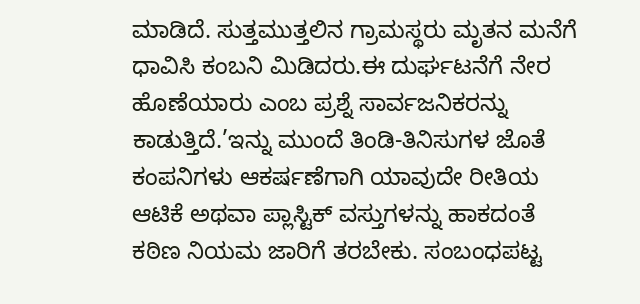ಮಾಡಿದೆ. ಸುತ್ತಮುತ್ತಲಿನ ಗ್ರಾಮಸ್ಥರು ಮೃತನ ಮನೆಗೆ ಧಾವಿಸಿ ಕಂಬನಿ ಮಿಡಿದರು.ಈ ದುರ್ಘಟನೆಗೆ ನೇರ ಹೊಣೆಯಾರು ಎಂಬ ಪ್ರಶ್ನೆ ಸಾರ್ವಜನಿಕರನ್ನು ಕಾಡುತ್ತಿದೆ.’ಇನ್ನು ಮುಂದೆ ತಿಂಡಿ-ತಿನಿಸುಗಳ ಜೊತೆ ಕಂಪನಿಗಳು ಆಕರ್ಷಣೆಗಾಗಿ ಯಾವುದೇ ರೀತಿಯ ಆಟಿಕೆ ಅಥವಾ ಪ್ಲಾಸ್ಟಿಕ್ ವಸ್ತುಗಳನ್ನು ಹಾಕದಂತೆ ಕಠಿಣ ನಿಯಮ ಜಾರಿಗೆ ತರಬೇಕು. ಸಂಬಂಧಪಟ್ಟ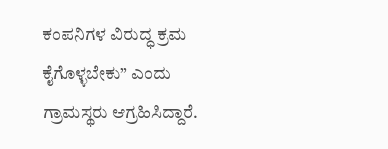ಕಂಪನಿಗಳ ವಿರುದ್ಧ ಕ್ರಮ ಕೈಗೊಳ್ಳಬೇಕು” ಎಂದು ಗ್ರಾಮಸ್ಥರು ಆಗ್ರಹಿಸಿದ್ದಾರೆ.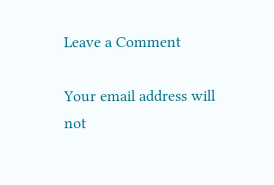Leave a Comment

Your email address will not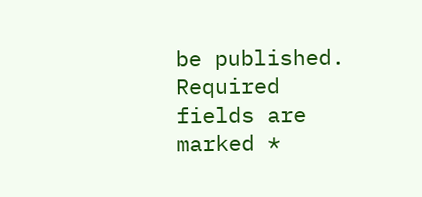be published. Required fields are marked *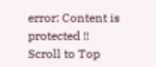error: Content is protected !!
Scroll to Top